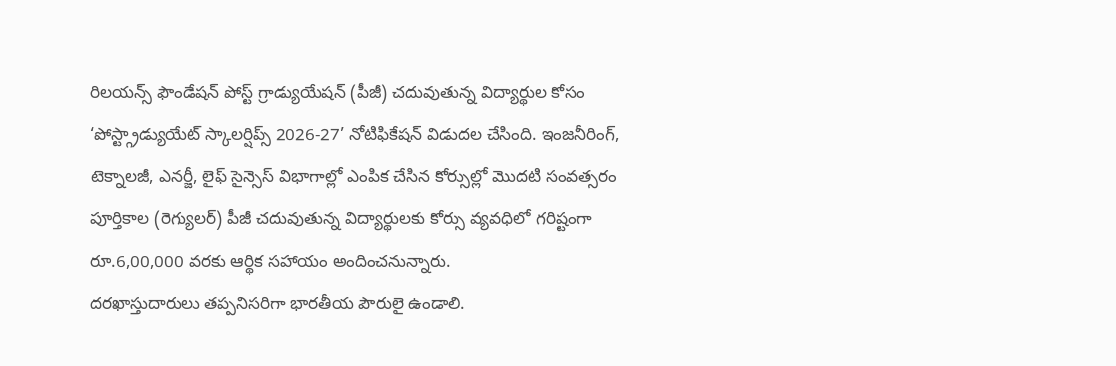రిలయన్స్ ఫౌండేషన్ పోస్ట్ గ్రాడ్యుయేషన్ (పీజీ) చదువుతున్న విద్యార్థుల కోసం ‘పోస్ట్గ్రాడ్యుయేట్ స్కాలర్షిప్స్ 2026-27’ నోటిఫికేషన్ విడుదల చేసింది. ఇంజనీరింగ్, టెక్నాలజీ, ఎనర్జీ, లైఫ్ సైన్సెస్ విభాగాల్లో ఎంపిక చేసిన కోర్సుల్లో మొదటి సంవత్సరం పూర్తికాల (రెగ్యులర్) పీజీ చదువుతున్న విద్యార్థులకు కోర్సు వ్యవధిలో గరిష్టంగా రూ.6,00,000 వరకు ఆర్థిక సహాయం అందించనున్నారు.
దరఖాస్తుదారులు తప్పనిసరిగా భారతీయ పౌరులై ఉండాలి.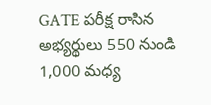GATE పరీక్ష రాసిన అభ్యర్థులు 550 నుండి 1,000 మధ్య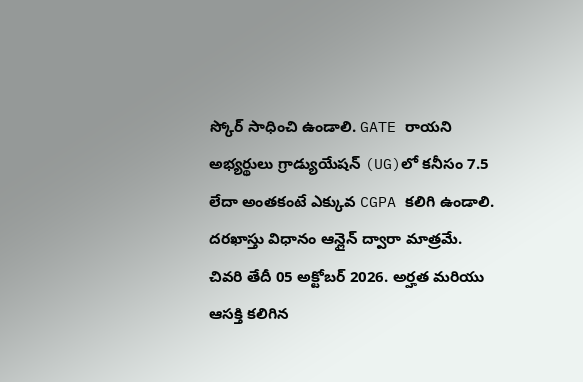స్కోర్ సాధించి ఉండాలి. GATE రాయని అభ్యర్థులు గ్రాడ్యుయేషన్ (UG)లో కనీసం 7.5 లేదా అంతకంటే ఎక్కువ CGPA కలిగి ఉండాలి.
దరఖాస్తు విధానం ఆన్లైన్ ద్వారా మాత్రమే.
చివరి తేదీ 05 అక్టోబర్ 2026. అర్హత మరియు ఆసక్తి కలిగిన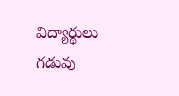విద్యార్థులు గడువు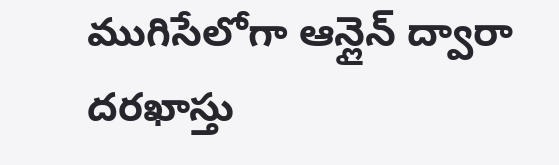ముగిసేలోగా ఆన్లైన్ ద్వారా దరఖాస్తు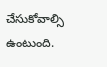చేసుకోవాల్సి ఉంటుంది.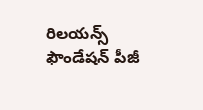రిలయన్స్ ఫౌండేషన్ పీజీ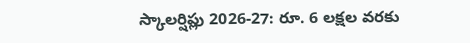స్కాలర్షిప్లు 2026-27: రూ. 6 లక్షల వరకు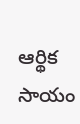ఆర్థిక సాయం